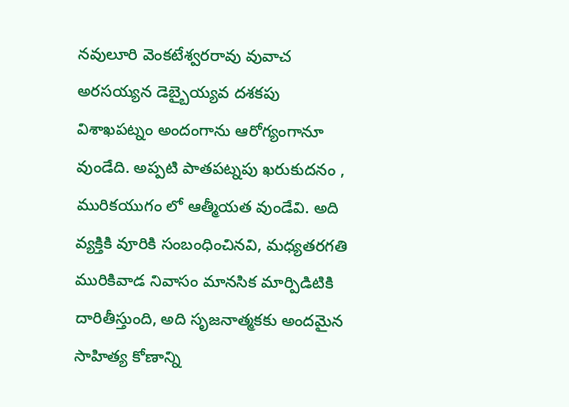నవులూరి వెంకటేశ్వరరావు వువాచ
అరసయ్యన డెబ్బైయ్యవ దశకపు విశాఖపట్నం అందంగాను ఆరోగ్యంగానూ వుండేది. అప్పటి పాతపట్నపు ఖరుకుదనం , మురికయుగం లో ఆత్మీయత వుండేవి. అది వ్యక్తికి వూరికి సంబంధించినవి, మధ్యతరగతి మురికివాడ నివాసం మానసిక మార్పిడిటికి దారితీస్తుంది, అది సృజనాత్మకకు అందమైన సాహిత్య కోణాన్ని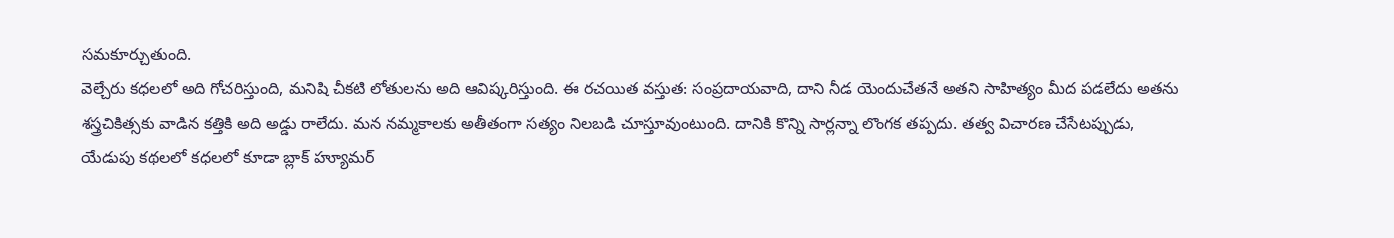సమకూర్చుతుంది.
వెల్చేరు కధలలో అది గోచరిస్తుంది, మనిషి చీకటి లోతులను అది ఆవిష్కరిస్తుంది. ఈ రచయిత వస్తుత: సంప్రదాయవాది, దాని నీడ యెందుచేతనే అతని సాహిత్యం మీద పడలేదు అతను శస్త్రచికిత్సకు వాడిన కత్తికి అది అడ్డు రాలేదు. మన నమ్మకాలకు అతీతంగా సత్యం నిలబడి చూస్తూవుంటుంది. దానికి కొన్ని సార్లన్నా లొంగక తప్పదు. తత్వ విచారణ చేసేటప్పుడు, యేడుపు కథలలో కధలలో కూడా బ్లాక్ హ్యూమర్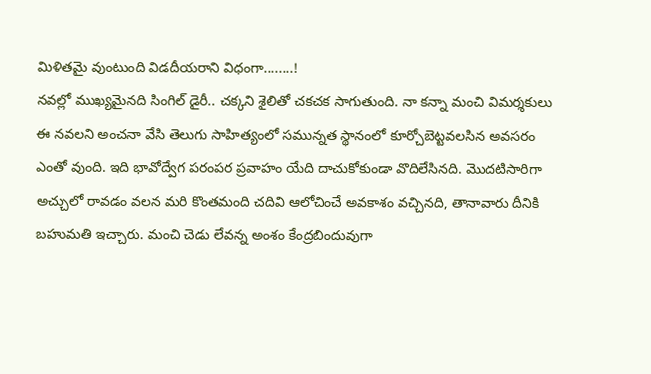మిళితమై వుంటుంది విడదీయరాని విధంగా........!
నవల్లో ముఖ్యమైనది సింగిల్ డైరీ.. చక్కని శైలితో చకచక సాగుతుంది. నా కన్నా మంచి విమర్శకులు ఈ నవలని అంచనా వేసి తెలుగు సాహిత్యంలో సమున్నత స్థానంలో కూర్చోబెట్టవలసిన అవసరం ఎంతో వుంది. ఇది భావోద్వేగ పరంపర ప్రవాహం యేది దాచుకోకుండా వొదిలేసినది. మొదటిసారిగా అచ్చులో రావడం వలన మరి కొంతమంది చదివి ఆలోచించే అవకాశం వచ్చినది, తానావారు దీనికి బహుమతి ఇచ్చారు. మంచి చెడు లేవన్న అంశం కేంద్రబిందువుగా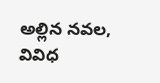అల్లిన నవల, వివిధ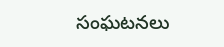సంఘటనలు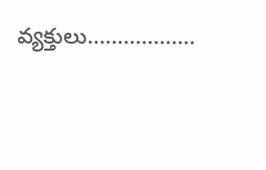వ్యక్తులు..................